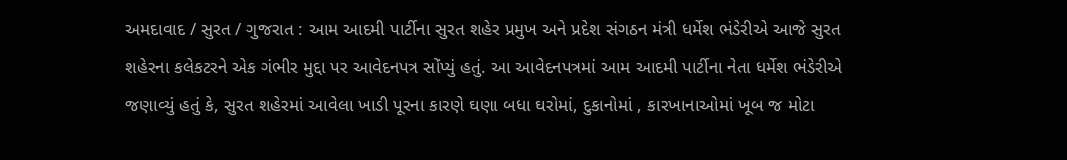અમદાવાદ / સુરત / ગુજરાત : આમ આદમી પાર્ટીના સુરત શહેર પ્રમુખ અને પ્રદેશ સંગઠન મંત્રી ધર્મેશ ભંડેરીએ આજે સુરત શહેરના કલેકટરને એક ગંભીર મુદ્દા પર આવેદનપત્ર સોંપ્યું હતું. આ આવેદનપત્રમાં આમ આદમી પાર્ટીના નેતા ધર્મેશ ભંડેરીએ જણાવ્યું હતું કે, સુરત શહેરમાં આવેલા ખાડી પૂરના કારણે ઘણા બધા ઘરોમાં, દુકાનોમાં , કારખાનાઓમાં ખૂબ જ મોટા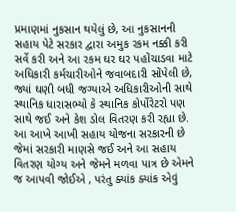પ્રમાણમાં નુકસાન થયેલું છે, આ નુકસાનની સહાય પેટે સરકાર દ્વારા અમુક રકમ નક્કી કરી સર્વે કરી અને આ રકમ ઘર ઘર પહોંચાડવા માટે અધિકારી કર્મચારીઓને જવાબદારી સોંપેલી છે, જ્યાં ઘણી બધી જગ્યાએ અધિકારીઓની સાથે સ્થાનિક ધારાસભ્યો કે સ્થાનિક કોર્પોરેટરો પણ સાથે જઈ અને કેશ ડોલ વિતરણ કરી રહ્યા છે. આ આખે આખી સહાય યોજના સરકારની છે જેમાં સરકારી માણસે જઈ અને આ સહાય વિતરણ યોગ્ય અને જેમને મળવા પાત્ર છે એમને જ આપવી જોઈએ , પરંતુ ક્યાંક ક્યાંક એવું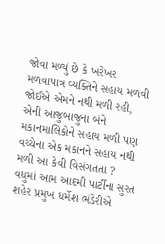જોવા મળ્યું છે કે ખરેખર મળવાપાત્ર વ્યક્તિને સહાય મળવી જોઈએ એમને નથી મળી રહી, એની આજુબાજુના બંને મકાનમાલિકોને સહાય મળી પણ વચ્ચેના એક મકાનને સહાય નથી મળી આ કેવી વિસંગતતા ?
વધુમાં આમ આદમી પાર્ટીના સુરત શહેર પ્રમુખ ધર્મેશ ભંડેરીએ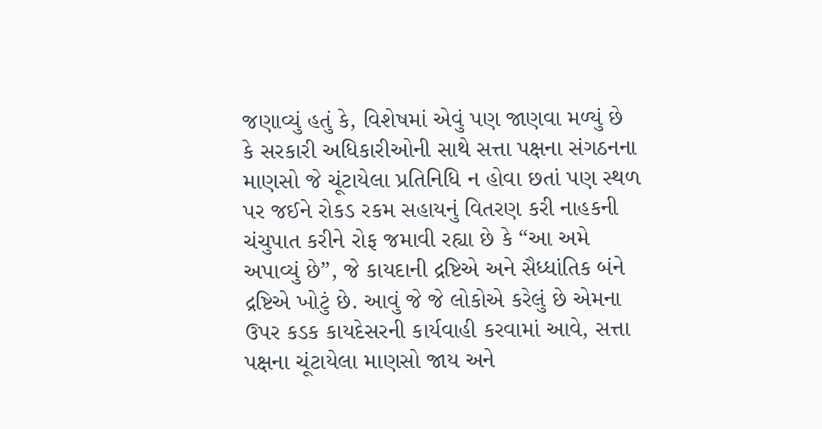જણાવ્યું હતું કે, વિશેષમાં એવું પણ જાણવા મળ્યું છે કે સરકારી અધિકારીઓની સાથે સત્તા પક્ષના સંગઠનના માણસો જે ચૂંટાયેલા પ્રતિનિધિ ન હોવા છતાં પણ સ્થળ પર જઈને રોકડ રકમ સહાયનું વિતરણ કરી નાહકની ચંચુપાત કરીને રોફ જમાવી રહ્યા છે કે “આ અમે અપાવ્યું છે”, જે કાયદાની દ્રષ્ટિએ અને સૈધ્ધાંતિક બંને દ્રષ્ટિએ ખોટું છે. આવું જે જે લોકોએ કરેલું છે એમના ઉપર કડક કાયદેસરની કાર્યવાહી કરવામાં આવે, સત્તા પક્ષના ચૂંટાયેલા માણસો જાય અને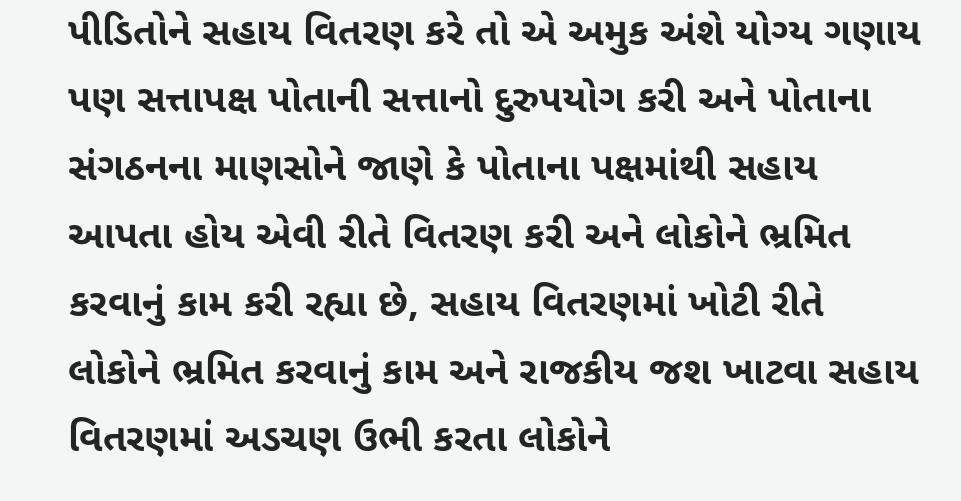પીડિતોને સહાય વિતરણ કરે તો એ અમુક અંશે યોગ્ય ગણાય પણ સત્તાપક્ષ પોતાની સત્તાનો દુરુપયોગ કરી અને પોતાના સંગઠનના માણસોને જાણે કે પોતાના પક્ષમાંથી સહાય આપતા હોય એવી રીતે વિતરણ કરી અને લોકોને ભ્રમિત કરવાનું કામ કરી રહ્યા છે, સહાય વિતરણમાં ખોટી રીતે લોકોને ભ્રમિત કરવાનું કામ અને રાજકીય જશ ખાટવા સહાય વિતરણમાં અડચણ ઉભી કરતા લોકોને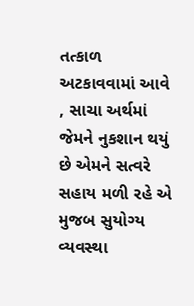તત્કાળ અટકાવવામાં આવે , સાચા અર્થમાં જેમને નુકશાન થયું છે એમને સત્વરે સહાય મળી રહે એ મુજબ સુયોગ્ય વ્યવસ્થા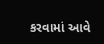કરવામાં આવે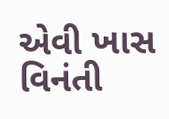એવી ખાસ વિનંતી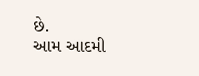છે.
આમ આદમી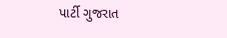પાર્ટી ગુજરાત